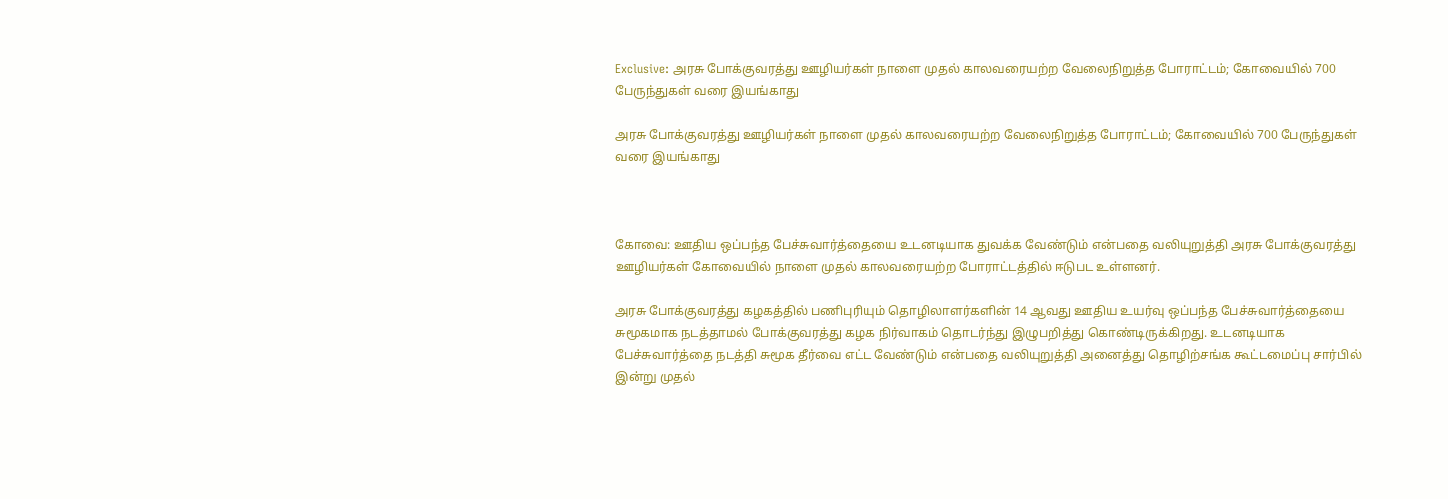Exclusive: அரசு போக்குவரத்து ஊழியர்கள் நாளை முதல் காலவரையற்ற வேலைநிறுத்த போராட்டம்; கோவையில் 700 பேருந்துகள் வரை இயங்காது

அரசு போக்குவரத்து ஊழியர்கள் நாளை முதல் காலவரையற்ற வேலைநிறுத்த போராட்டம்; கோவையில் 700 பேருந்துகள் வரை இயங்காது



கோவை: ஊதிய ஒப்பந்த பேச்சுவார்த்தையை உடனடியாக துவக்க வேண்டும் என்பதை வலியுறுத்தி அரசு போக்குவரத்து ஊழியர்கள் கோவையில் நாளை முதல் காலவரையற்ற போராட்டத்தில் ஈடுபட உள்ளனர்.

அரசு போக்குவரத்து கழகத்தில் பணிபுரியும் தொழிலாளர்களின் 14 ஆவது ஊதிய உயர்வு ஒப்பந்த பேச்சுவார்த்தையை சுமூகமாக நடத்தாமல் போக்குவரத்து கழக நிர்வாகம் தொடர்ந்து இழுபறித்து கொண்டிருக்கிறது. உடனடியாக பேச்சுவார்த்தை நடத்தி சுமூக தீர்வை எட்ட வேண்டும் என்பதை வலியுறுத்தி அனைத்து தொழிற்சங்க கூட்டமைப்பு சார்பில் இன்று முதல்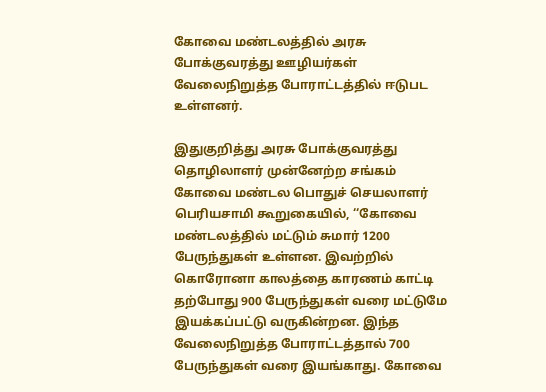கோவை மண்டலத்தில் அரசு போக்குவரத்து ஊழியர்கள் வேலைநிறுத்த போராட்டத்தில் ஈடுபட உள்ளனர்.

இதுகுறித்து அரசு போக்குவரத்து தொழிலாளர் முன்னேற்ற சங்கம் கோவை மண்டல பொதுச் செயலாளர் பெரியசாமி கூறுகையில், ‘‘கோவை மண்டலத்தில் மட்டும் சுமார் 1200 பேருந்துகள் உள்ளன. இவற்றில் கொரோனா காலத்தை காரணம் காட்டி தற்போது 900 பேருந்துகள் வரை மட்டுமே இயக்கப்பட்டு வருகின்றன. இந்த வேலைநிறுத்த போராட்டத்தால் 700 பேருந்துகள் வரை இயங்காது. கோவை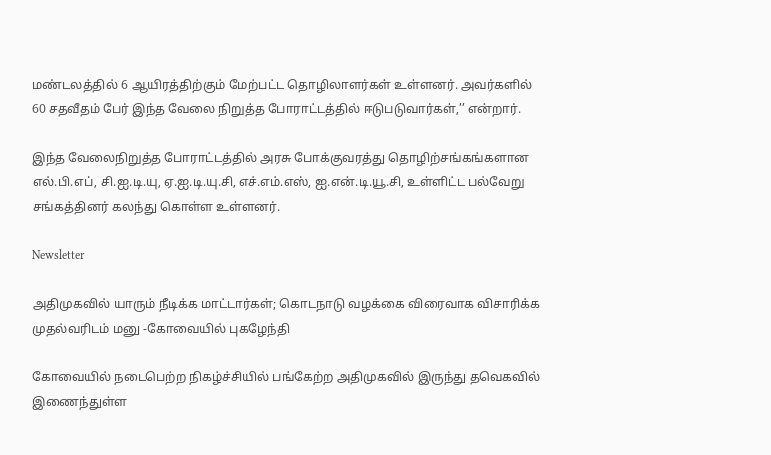மண்டலத்தில் 6 ஆயிரத்திற்கும் மேற்பட்ட தொழிலாளர்கள் உள்ளனர். அவர்களில் 60 சதவீதம் பேர் இந்த வேலை நிறுத்த போராட்டத்தில் ஈடுபடுவார்கள்,’’ என்றார்.

இந்த வேலைநிறுத்த போராட்டத்தில் அரசு போக்குவரத்து தொழிற்சங்கங்களான எல்.பி.எப், சி.ஐ.டி.யு, ஏ.ஐ.டி.யு.சி, எச்.எம்.எஸ், ஐ.என்.டி.யூ.சி, உள்ளிட்ட பல்வேறு சங்கத்தினர் கலந்து கொள்ள உள்ளனர்.

Newsletter

அதிமுகவில் யாரும் நீடிக்க மாட்டார்கள்; கொடநாடு வழக்கை விரைவாக விசாரிக்க முதல்வரிடம் மனு -கோவையில் புகழேந்தி

கோவையில் நடைபெற்ற நிகழ்ச்சியில் பங்கேற்ற அதிமுகவில் இருந்து தவெகவில் இணைந்துள்ள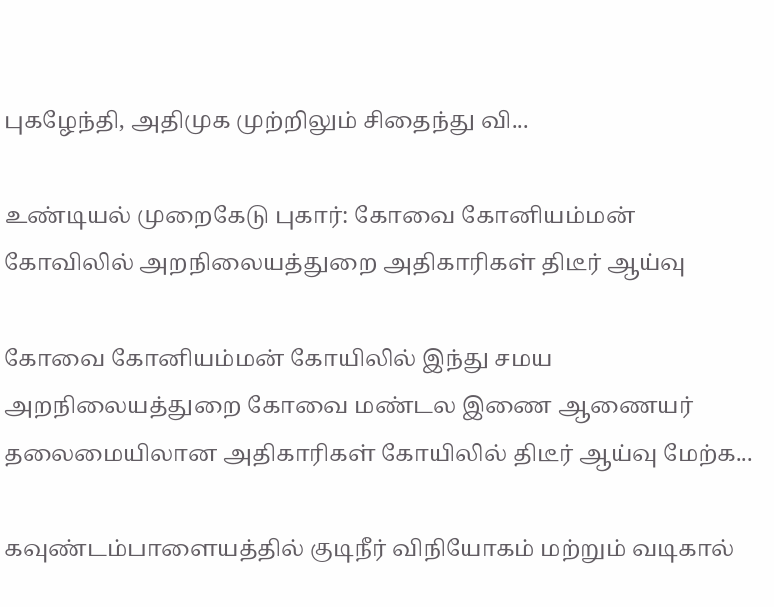புகழேந்தி, அதிமுக முற்றிலும் சிதைந்து வி...

உண்டியல் முறைகேடு புகார்: கோவை கோனியம்மன் கோவிலில் அறநிலையத்துறை அதிகாரிகள் திடீர் ஆய்வு

கோவை கோனியம்மன் கோயிலில் இந்து சமய அறநிலையத்துறை கோவை மண்டல இணை ஆணையர் தலைமையிலான அதிகாரிகள் கோயிலில் திடீர் ஆய்வு மேற்க...

கவுண்டம்பாளையத்தில் குடிநீர் விநியோகம் மற்றும் வடிகால்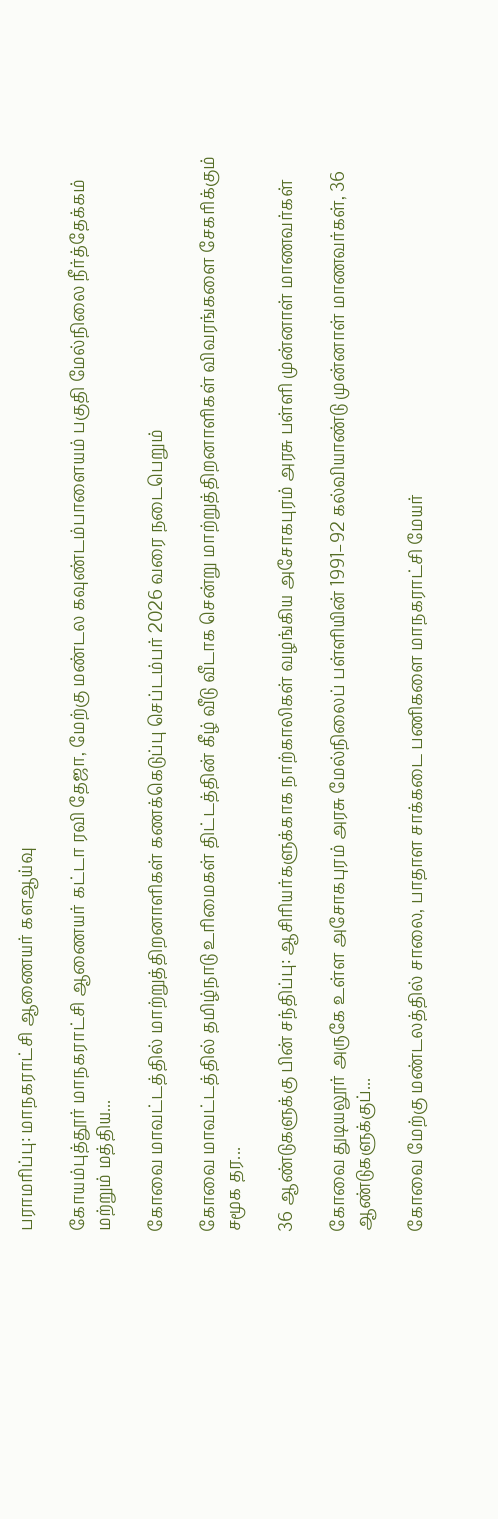பராமரிப்பு: மாநகராட்சி ஆணையர் களஆய்வு

கோயம்புத்தூர் மாநகராட்சி ஆணையர் கட்டா ரவி தேஜா, மேற்கு மண்டல கவுண்டம்பாளையம் பகுதி மேல்நிலை நீர்த்தேக்கம் மற்றும் மத்திய...

கோவை மாவட்டத்தில் மாற்றுத்திறனாளிகள் கணக்கெடுப்பு செப்டம்பர் 2026 வரை நடைபெறும்

கோவை மாவட்டத்தில் தமிழ்நாடு உரிமைகள் திட்டத்தின் கீழ் வீடு வீடாக சென்று மாற்றுத்திறனாளிகள் விவரங்களை சேகரிக்கும் சமூக தர...

36 ஆண்டுகளுக்கு பின் சந்திப்பு: ஆசிரியர்களுக்காக நாற்காலிகள் வழங்கிய அசோகபுரம் அரசு பள்ளி முன்னாள் மாணவர்கள்

கோவை துடியலூர் அருகே உள்ள அசோகபுரம் அரசு மேல்நிலைப் பள்ளியின் 1991–92 கல்வியாண்டு முன்னாள் மாணவர்கள், 36 ஆண்டுகளுக்குப்...

கோவை மேற்கு மண்டலத்தில் சாலை, பாதாள சாக்கடை பணிகளை மாநகராட்சி மேயர்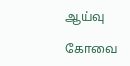ஆய்வு

கோவை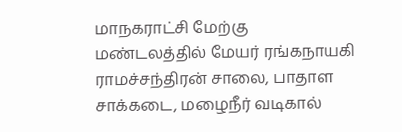மாநகராட்சி மேற்கு மண்டலத்தில் மேயர் ரங்கநாயகி ராமச்சந்திரன் சாலை, பாதாள சாக்கடை, மழைநீர் வடிகால்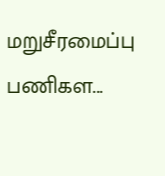மறுசீரமைப்பு பணிகள...